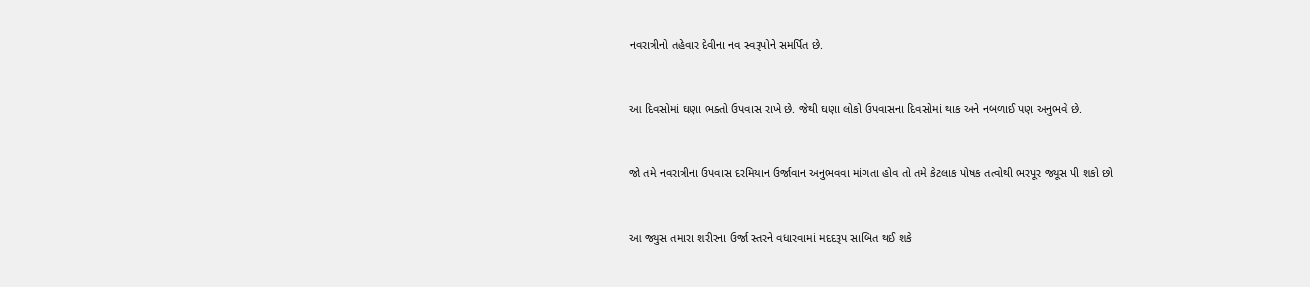નવરાત્રીનો તહેવાર દેવીના નવ સ્વરૂપોને સમર્પિત છે.



આ દિવસોમાં ઘણા ભક્તો ઉપવાસ રાખે છે. જેથી ઘણા લોકો ઉપવાસના દિવસોમાં થાક અને નબળાઈ પણ અનુભવે છે.



જો તમે નવરાત્રીના ઉપવાસ દરમિયાન ઉર્જાવાન અનુભવવા માંગતા હોવ તો તમે કેટલાક પોષક તત્વોથી ભરપૂર જ્યૂસ પી શકો છો



આ જ્યુસ તમારા શરીરના ઉર્જા સ્તરને વધારવામાં મદદરૂપ સાબિત થઈ શકે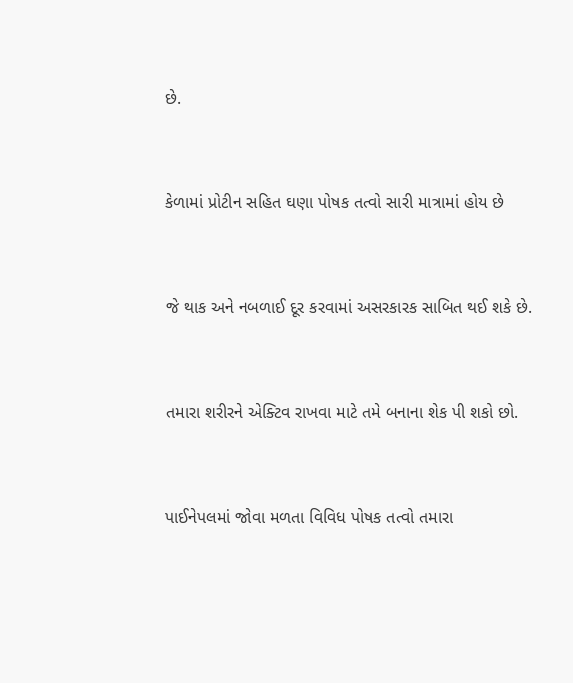છે.



કેળામાં પ્રોટીન સહિત ઘણા પોષક તત્વો સારી માત્રામાં હોય છે



જે થાક અને નબળાઈ દૂર કરવામાં અસરકારક સાબિત થઈ શકે છે.



તમારા શરીરને એક્ટિવ રાખવા માટે તમે બનાના શેક પી શકો છો.



પાઈનેપલમાં જોવા મળતા વિવિધ પોષક તત્વો તમારા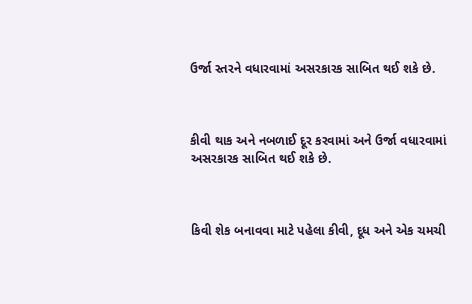ઉર્જા સ્તરને વધારવામાં અસરકારક સાબિત થઈ શકે છે.



કીવી થાક અને નબળાઈ દૂર કરવામાં અને ઉર્જા વધારવામાં અસરકારક સાબિત થઈ શકે છે.



કિવી શેક બનાવવા માટે પહેલા કીવી, દૂધ અને એક ચમચી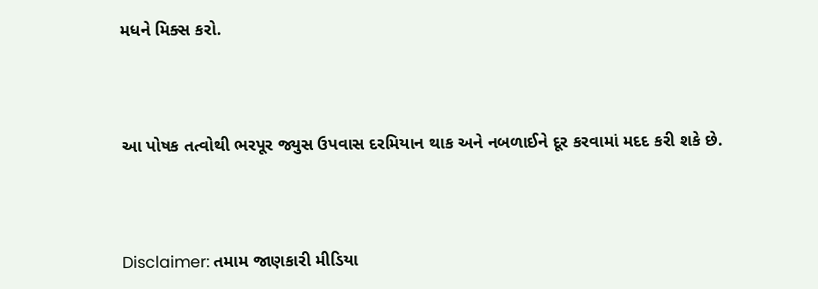મધને મિક્સ કરો.



આ પોષક તત્વોથી ભરપૂર જ્યુસ ઉપવાસ દરમિયાન થાક અને નબળાઈને દૂર કરવામાં મદદ કરી શકે છે.



Disclaimer: તમામ જાણકારી મીડિયા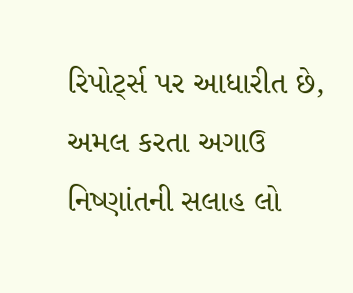રિપોર્ટ્સ પર આધારીત છે, અમલ કરતા અગાઉ નિષ્ણાંતની સલાહ લો